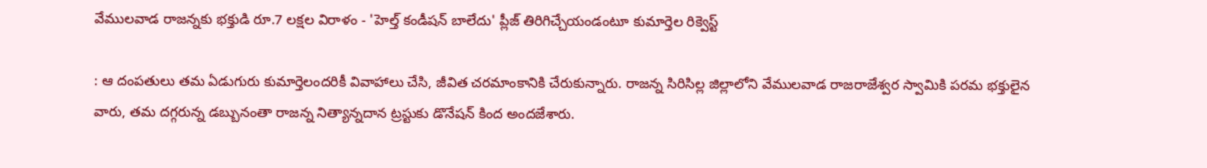వేములవాడ రాజన్నకు భక్తుడి రూ.7 లక్షల విరాళం - 'హెల్త్ కండీషన్ బాలేదు' ప్లీజ్ తిరిగిచ్చేయండంటూ కుమార్తెల రిక్వెస్ట్

: ఆ దంపతులు తమ ఏడుగురు కుమార్తెలందరికీ వివాహాలు చేసి, జీవిత చరమాంకానికి చేరుకున్నారు. రాజన్న సిరిసిల్ల జిల్లాలోని వేములవాడ రాజరాజేశ్వర స్వామికి పరమ భక్తులైన వారు, తమ దగ్గరున్న డబ్బునంతా రాజన్న నిత్యాన్నదాన ట్రస్టుకు డొనేషన్ కింద అందజేశారు.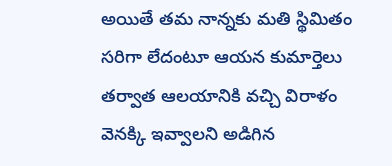అయితే తమ నాన్నకు మతి స్థిమితం సరిగా లేదంటూ ఆయన కుమార్తెలు తర్వాత ఆలయానికి వచ్చి విరాళం వెనక్కి ఇవ్వాలని అడిగిన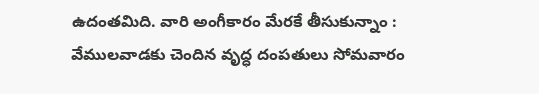ఉదంతమిది. వారి అంగీకారం మేరకే తీసుకున్నాం : వేములవాడకు చెందిన వృద్ధ దంపతులు సోమవారం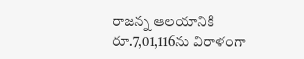రాజన్న ఆలయానికి రూ.7,01,116ను విరాళంగా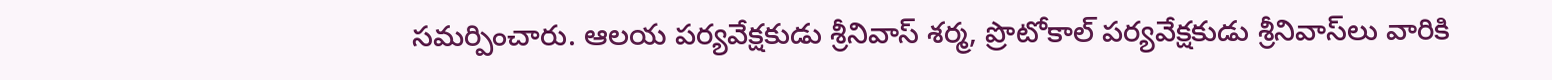సమర్పించారు. ఆలయ పర్యవేక్షకుడు శ్రీనివాస్‌ శర్మ, ప్రొటోకాల్‌ పర్యవేక్షకుడు శ్రీనివాస్‌లు వారికి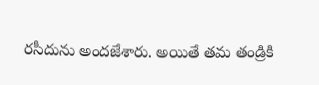రసీదును అందజేశారు. అయితే తమ తండ్రికి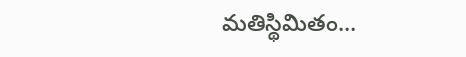మతిస్థిమితం...